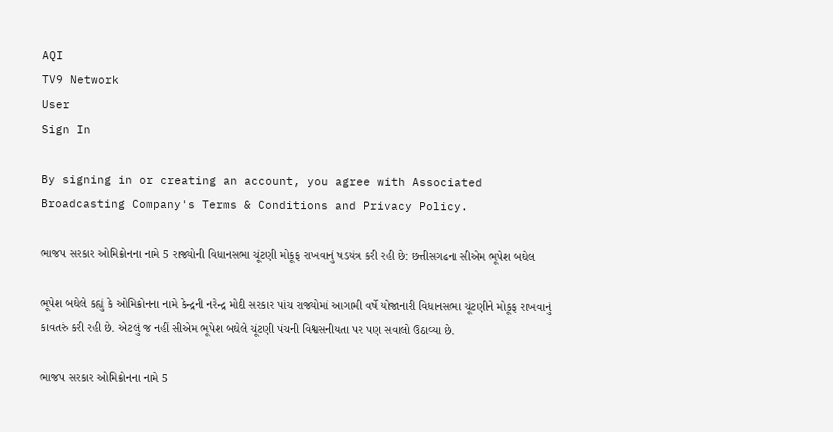AQI
TV9 Network
User
Sign In

By signing in or creating an account, you agree with Associated Broadcasting Company's Terms & Conditions and Privacy Policy.

ભાજપ સરકાર ઓમિક્રોનના નામે 5 રાજ્યોની વિધાનસભા ચૂંટણી મોકૂફ રાખવાનું ષડયંત્ર કરી રહી છે: છત્તીસગઢના સીએમ ભૂપેશ બઘેલ

ભૂપેશ બઘેલે કહ્યું કે ઓમિક્રોનના નામે કેન્દ્રની નરેન્દ્ર મોદી સરકાર પાંચ રાજ્યોમાં આગામી વર્ષે યોજાનારી વિધાનસભા ચૂંટણીને મોકૂફ રાખવાનું કાવતરું કરી રહી છે. એટલું જ નહીં સીએમ ભૂપેશ બઘેલે ચૂંટણી પંચની વિશ્વસનીયતા પર પણ સવાલો ઉઠાવ્યા છે.

ભાજપ સરકાર ઓમિક્રોનના નામે 5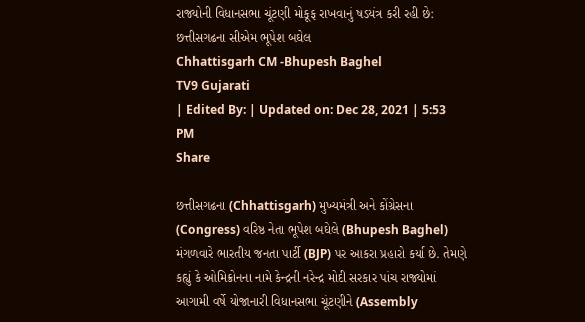રાજ્યોની વિધાનસભા ચૂંટણી મોકૂફ રાખવાનું ષડયંત્ર કરી રહી છે: છત્તીસગઢના સીએમ ભૂપેશ બઘેલ
Chhattisgarh CM -Bhupesh Baghel
TV9 Gujarati
| Edited By: | Updated on: Dec 28, 2021 | 5:53 PM
Share

છત્તીસગઢના (Chhattisgarh) મુખ્યમંત્રી અને કોંગ્રેસના (Congress) વરિષ્ઠ નેતા ભૂપેશ બઘેલે (Bhupesh Baghel) મંગળવારે ભારતીય જનતા પાર્ટી (BJP) પર આકરા પ્રહારો કર્યા છે. તેમણે કહ્યું કે ઓમિક્રોનના નામે કેન્દ્રની નરેન્દ્ર મોદી સરકાર પાંચ રાજ્યોમાં આગામી વર્ષે યોજાનારી વિધાનસભા ચૂંટણીને (Assembly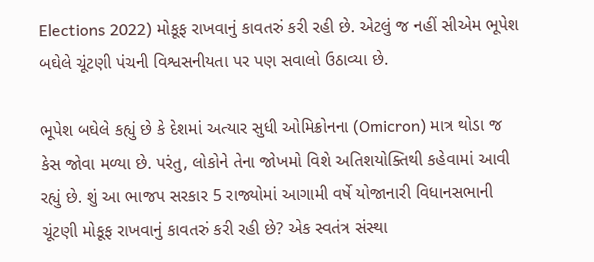Elections 2022) મોકૂફ રાખવાનું કાવતરું કરી રહી છે. એટલું જ નહીં સીએમ ભૂપેશ બઘેલે ચૂંટણી પંચની વિશ્વસનીયતા પર પણ સવાલો ઉઠાવ્યા છે.

ભૂપેશ બઘેલે કહ્યું છે કે દેશમાં અત્યાર સુધી ઓમિક્રોનના (Omicron) માત્ર થોડા જ કેસ જોવા મળ્યા છે. પરંતુ, લોકોને તેના જોખમો વિશે અતિશયોક્તિથી કહેવામાં આવી રહ્યું છે. શું આ ભાજપ સરકાર 5 રાજ્યોમાં આગામી વર્ષે યોજાનારી વિધાનસભાની ચૂંટણી મોકૂફ રાખવાનું કાવતરું કરી રહી છે? એક સ્વતંત્ર સંસ્થા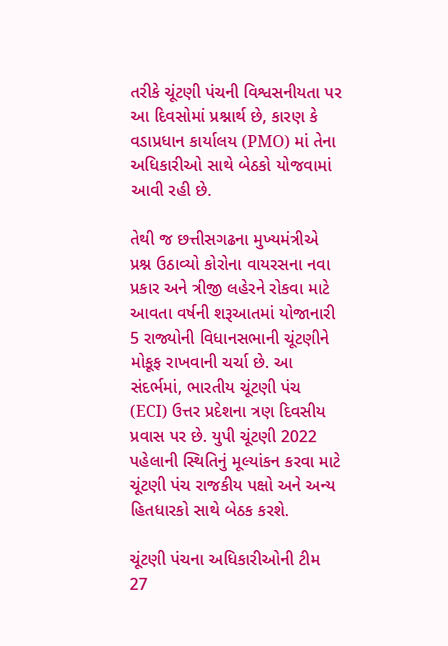તરીકે ચૂંટણી પંચની વિશ્વસનીયતા પર આ દિવસોમાં પ્રશ્નાર્થ છે, કારણ કે વડાપ્રધાન કાર્યાલય (PMO) માં તેના અધિકારીઓ સાથે બેઠકો યોજવામાં આવી રહી છે.

તેથી જ છત્તીસગઢના મુખ્યમંત્રીએ પ્રશ્ન ઉઠાવ્યો કોરોના વાયરસના નવા પ્રકાર અને ત્રીજી લહેરને રોકવા માટે આવતા વર્ષની શરૂઆતમાં યોજાનારી 5 રાજ્યોની વિધાનસભાની ચૂંટણીને મોકૂફ રાખવાની ચર્ચા છે. આ સંદર્ભમાં, ભારતીય ચૂંટણી પંચ (ECI) ઉત્તર પ્રદેશના ત્રણ દિવસીય પ્રવાસ પર છે. યુપી ચૂંટણી 2022 પહેલાની સ્થિતિનું મૂલ્યાંકન કરવા માટે ચૂંટણી પંચ રાજકીય પક્ષો અને અન્ય હિતધારકો સાથે બેઠક કરશે.

ચૂંટણી પંચના અધિકારીઓની ટીમ 27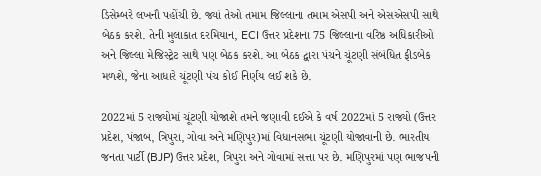ડિસેમ્બરે લખનૌ પહોંચી છે. જ્યાં તેઓ તમામ જિલ્લાના તમામ એસપી અને એસએસપી સાથે બેઠક કરશે. તેની મુલાકાત દરમિયાન, ECI ઉત્તર પ્રદેશના 75 જિલ્લાના વરિષ્ઠ અધિકારીઓ અને જિલ્લા મેજિસ્ટ્રેટ સાથે પણ બેઠક કરશે. આ બેઠક દ્વારા પંચને ચૂંટણી સંબંધિત ફીડબેક મળશે, જેના આધારે ચૂંટણી પંચ કોઈ નિર્ણય લઈ શકે છે.

2022માં 5 રાજ્યોમાં ચૂંટણી યોજાશે તમને જણાવી દઈએ કે વર્ષ 2022માં 5 રાજ્યો (ઉત્તર પ્રદેશ, પંજાબ, ત્રિપુરા, ગોવા અને મણિપુર)માં વિધાનસભા ચૂંટણી યોજાવાની છે. ભારતીય જનતા પાર્ટી (BJP) ઉત્તર પ્રદેશ, ત્રિપુરા અને ગોવામાં સત્તા પર છે. મણિપુરમાં પણ ભાજપની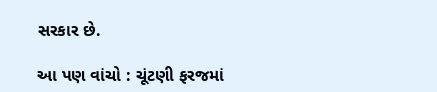સરકાર છે.

આ પણ વાંચો : ચૂંટણી ફરજમાં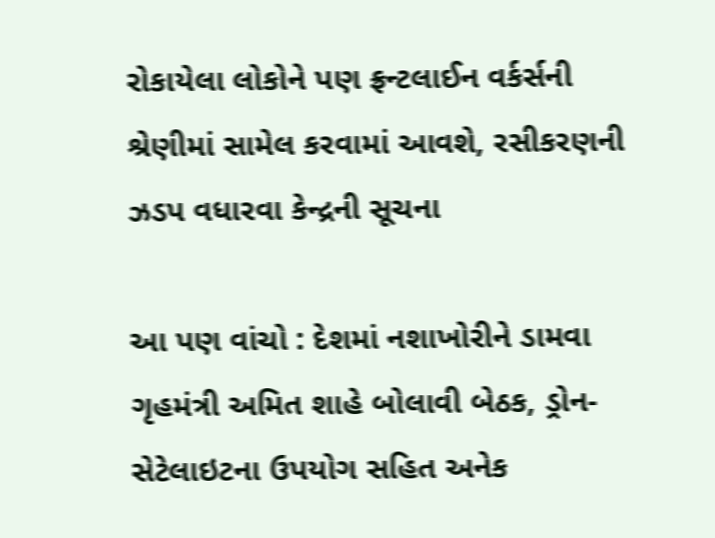રોકાયેલા લોકોને પણ ફ્રન્ટલાઈન વર્કર્સની શ્રેણીમાં સામેલ કરવામાં આવશે, રસીકરણની ઝડપ વધારવા કેન્દ્રની સૂચના

આ પણ વાંચો : દેશમાં નશાખોરીને ડામવા ગૃહમંત્રી અમિત શાહે બોલાવી બેઠક, ડ્રોન-સેટેલાઇટના ઉપયોગ સહિત અનેક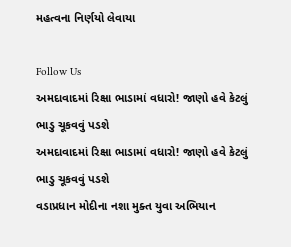મહત્વના નિર્ણયો લેવાયા

Follow Us
અમદાવાદમાં રિક્ષા ભાડામાં વધારો! જાણો હવે કેટલું ભાડુ ચૂકવવું પડશે
અમદાવાદમાં રિક્ષા ભાડામાં વધારો! જાણો હવે કેટલું ભાડુ ચૂકવવું પડશે
વડાપ્રધાન મોદીના નશા મુક્ત યુવા અભિયાન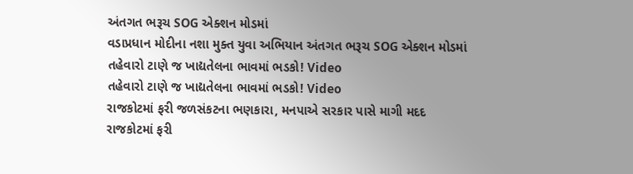અંતગત ભરૂચ SOG એક્શન મોડમાં
વડાપ્રધાન મોદીના નશા મુક્ત યુવા અભિયાન અંતગત ભરૂચ SOG એક્શન મોડમાં
તહેવારો ટાણે જ ખાદ્યતેલના ભાવમાં ભડકો! Video
તહેવારો ટાણે જ ખાદ્યતેલના ભાવમાં ભડકો! Video
રાજકોટમાં ફરી જળસંકટના ભણકારા, મનપાએ સરકાર પાસે માગી મદદ
રાજકોટમાં ફરી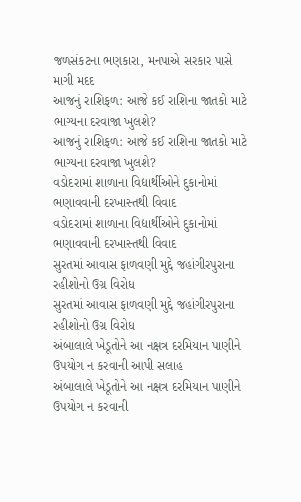જળસંકટના ભણકારા, મનપાએ સરકાર પાસે માગી મદદ
આજનું રાશિફળ: આજે કઈ રાશિના જાતકો માટે ભાગ્યના દરવાજા ખુલશે?
આજનું રાશિફળ: આજે કઈ રાશિના જાતકો માટે ભાગ્યના દરવાજા ખુલશે?
વડોદરામાં શાળાના વિદ્યાર્થીઓને દુકાનોમાં ભણાવવાની દરખાસ્તથી વિવાદ
વડોદરામાં શાળાના વિદ્યાર્થીઓને દુકાનોમાં ભણાવવાની દરખાસ્તથી વિવાદ
સુરતમાં આવાસ ફાળવણી મુદ્દે જહાંગીરપુરાના રહીશોનો ઉગ્ર વિરોધ
સુરતમાં આવાસ ફાળવણી મુદ્દે જહાંગીરપુરાના રહીશોનો ઉગ્ર વિરોધ
અંબાલાલે ખેડૂતોને આ નક્ષત્ર દરમિયાન પાણીને ઉપયોગ ન કરવાની આપી સલાહ
અંબાલાલે ખેડૂતોને આ નક્ષત્ર દરમિયાન પાણીને ઉપયોગ ન કરવાની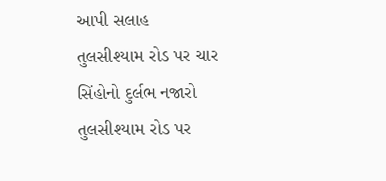આપી સલાહ
તુલસીશ્યામ રોડ પર ચાર સિંહોનો દુર્લભ નજારો
તુલસીશ્યામ રોડ પર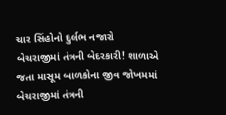ચાર સિંહોનો દુર્લભ નજારો
બેચરાજીમાં તંત્રની બેદરકારી! શાળાએ જતા માસૂમ બાળકોના જીવ જોખમમાં
બેચરાજીમાં તંત્રની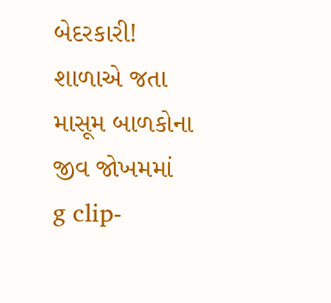બેદરકારી! શાળાએ જતા માસૂમ બાળકોના જીવ જોખમમાં
g clip-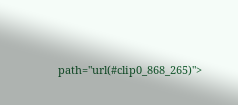path="url(#clip0_868_265)">